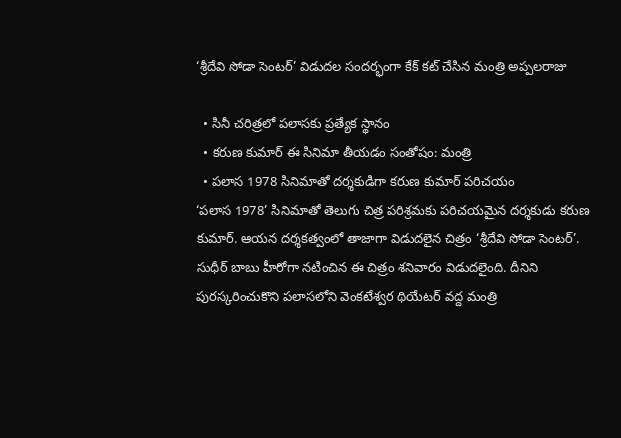‘శ్రీదేవి సోడా సెంటర్’ విడుదల సందర్భంగా కేక్ కట్ చేసిన మంత్రి అప్పలరాజు

  • సినీ చరిత్రలో పలాసకు ప్రత్యేక స్థానం
  • కరుణ కుమార్ ఈ సినిమా తీయడం సంతోషం: మంత్రి
  • పలాస 1978 సినిమాతో దర్శకుడిగా కరుణ కుమార్ పరిచయం
‘పలాస 1978’ సినిమాతో తెలుగు చిత్ర పరిశ్రమకు పరిచయమైన దర్శకుడు కరుణ కుమార్. ఆయన దర్శకత్వంలో తాజాగా విడుదలైన చిత్రం ‘శ్రీదేవి సోడా సెంటర్’. సుధీర్ బాబు హీరోగా నటించిన ఈ చిత్రం శనివారం విడుదలైంది. దీనిని పురస్కరించుకొని పలాసలోని వెంకటేశ్వర థియేటర్ వద్ద మంత్రి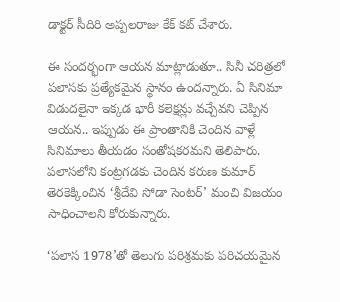డాక్టర్ సీదిరి అప్పలరాజు కేక్ కట్ చేశారు.

ఈ సందర్భంగా ఆయన మాట్లాడుతూ.. సినీ చరిత్రలో పలాసకు ప్రత్యేకమైన స్థానం ఉందన్నారు. ఏ సినిమా విడుదలైనా ఇక్కడ భారీ కలెక్షన్లు వచ్చేవని చెప్పిన ఆయన.. ఇప్పుడు ఈ ప్రాంతానికి చెందిన వాళ్లే సినిమాలు తీయడం సంతోషకరమని తెలిపారు. పలాసలోని కంట్రగడకు చెందిన కరుణ కుమార్ తెరకెక్కించిన ‘శ్రీదేవి సోడా సెంటర్’ మంచి విజయం సాధించాలని కోరుకున్నారు.

‘పలాస 1978’తో తెలుగు పరిశ్రమకు పరిచయమైన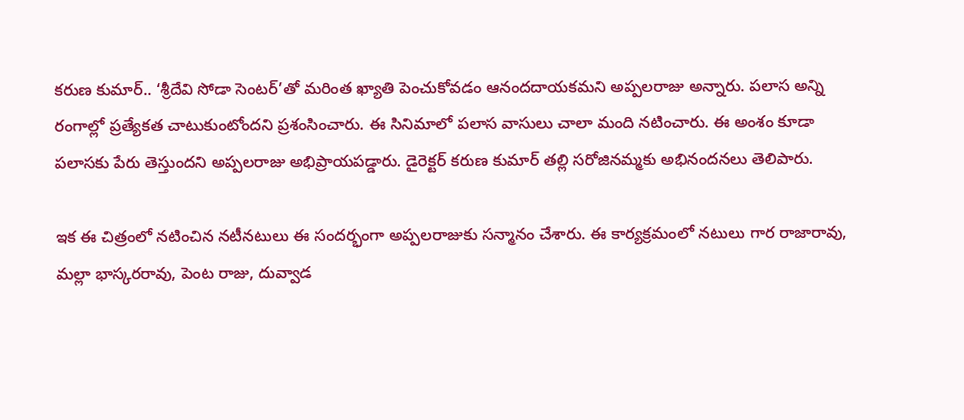కరుణ కుమార్.. ‘శ్రీదేవి సోడా సెంటర్’తో మరింత ఖ్యాతి పెంచుకోవడం ఆనందదాయకమని అప్పలరాజు అన్నారు. పలాస అన్ని రంగాల్లో ప్రత్యేకత చాటుకుంటోందని ప్రశంసించారు. ఈ సినిమాలో పలాస వాసులు చాలా మంది నటించారు. ఈ అంశం కూడా పలాసకు పేరు తెస్తుందని అప్పలరాజు అభిప్రాయపడ్డారు. డైరెక్టర్ కరుణ కుమార్ తల్లి సరోజినమ్మకు అభినందనలు తెలిపారు.

ఇక ఈ చిత్రంలో నటించిన నటీనటులు ఈ సందర్భంగా అప్పలరాజుకు సన్మానం చేశారు. ఈ కార్యక్రమంలో నటులు గార రాజారావు, మల్లా భాస్కరరావు, పెంట రాజు, దువ్వాడ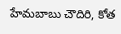హేమబాబు చౌదిరి, కోత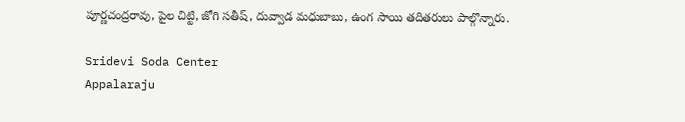పూర్ణచంద్రరావు, పైల చిట్టి, జోగి సతీష్, దువ్వాడ మధుబాబు, ఉంగ సాయి తదితరులు పాల్గొన్నారు.

Sridevi Soda Center
Appalaraju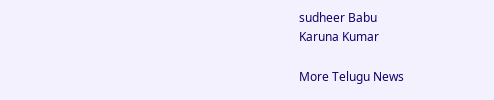sudheer Babu
Karuna Kumar

More Telugu News